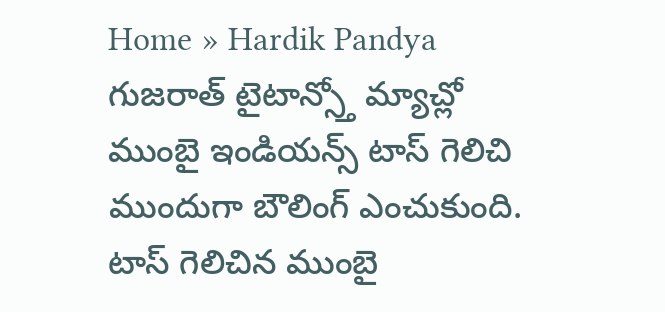Home » Hardik Pandya
గుజరాత్ టైటాన్స్తో మ్యాచ్లో ముంబై ఇండియన్స్ టాస్ గెలిచి ముందుగా బౌలింగ్ ఎంచుకుంది. టాస్ గెలిచిన ముంబై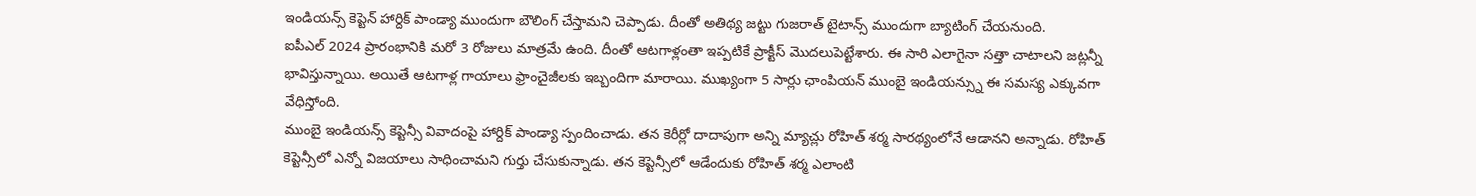ఇండియన్స్ కెప్టెన్ హార్దిక్ పాండ్యా ముందుగా బౌలింగ్ చేస్తామని చెప్పాడు. దీంతో అతిథ్య జట్టు గుజరాత్ టైటాన్స్ ముందుగా బ్యాటింగ్ చేయనుంది.
ఐపీఎల్ 2024 ప్రారంభానికి మరో 3 రోజులు మాత్రమే ఉంది. దీంతో ఆటగాళ్లంతా ఇప్పటికే ప్రాక్టీస్ మొదలుపెట్టేశారు. ఈ సారి ఎలాగైనా సత్తా చాటాలని జట్లన్నీ భావిస్తున్నాయి. అయితే ఆటగాళ్ల గాయాలు ఫ్రాంచైజీలకు ఇబ్బందిగా మారాయి. ముఖ్యంగా 5 సార్లు ఛాంపియన్ ముంబై ఇండియన్స్ను ఈ సమస్య ఎక్కువగా వేధిస్తోంది.
ముంబై ఇండియన్స్ కెప్టెన్సీ వివాదంపై హార్దిక్ పాండ్యా స్పందించాడు. తన కెరీర్లో దాదాపుగా అన్ని మ్యాచ్లు రోహిత్ శర్మ సారథ్యంలోనే ఆడానని అన్నాడు. రోహిత్ కెప్టెన్సీలో ఎన్నో విజయాలు సాధించామని గుర్తు చేసుకున్నాడు. తన కెప్టెన్సీలో ఆడేందుకు రోహిత్ శర్మ ఎలాంటి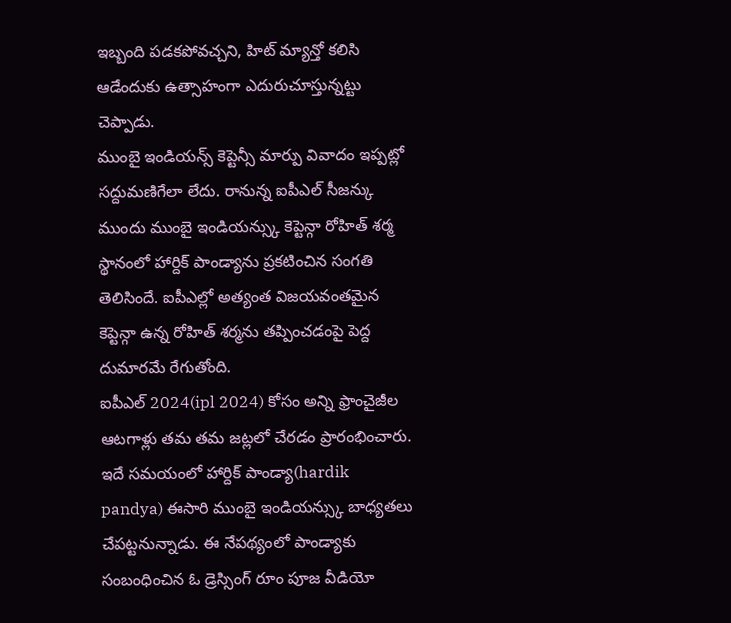ఇబ్బంది పడకపోవచ్చని, హిట్ మ్యాన్తో కలిసి ఆడేందుకు ఉత్సాహంగా ఎదురుచూస్తున్నట్టు చెప్పాడు.
ముంబై ఇండియన్స్ కెప్టెన్సీ మార్పు వివాదం ఇప్పట్లో సద్దుమణిగేలా లేదు. రానున్న ఐపీఎల్ సీజన్కు ముందు ముంబై ఇండియన్స్కు కెప్టెన్గా రోహిత్ శర్మ స్థానంలో హార్దిక్ పాండ్యాను ప్రకటించిన సంగతి తెలిసిందే. ఐపీఎల్లో అత్యంత విజయవంతమైన కెప్టెన్గా ఉన్న రోహిత్ శర్మను తప్పించడంపై పెద్ద దుమారమే రేగుతోంది.
ఐపీఎల్ 2024(ipl 2024) కోసం అన్ని ఫ్రాంచైజీల ఆటగాళ్లు తమ తమ జట్లలో చేరడం ప్రారంభించారు. ఇదే సమయంలో హార్దిక్ పాండ్యా(hardik pandya) ఈసారి ముంబై ఇండియన్స్కు బాధ్యతలు చేపట్టనున్నాడు. ఈ నేపథ్యంలో పాండ్యాకు సంబంధించిన ఓ డ్రెస్సింగ్ రూం పూజ వీడియో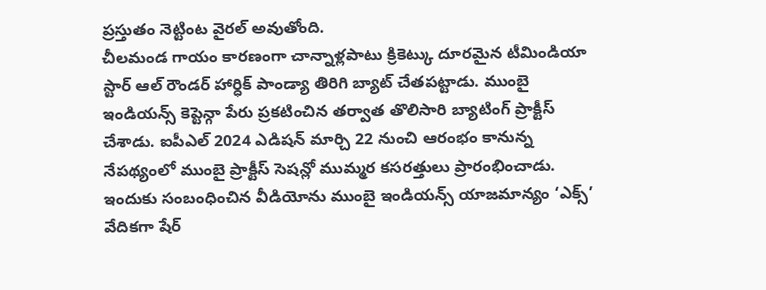ప్రస్తుతం నెట్టింట వైరల్ అవుతోంది.
చీలమండ గాయం కారణంగా చాన్నాళ్లపాటు క్రికెట్కు దూరమైన టీమిండియా స్టార్ ఆల్ రౌండర్ హార్ధిక్ పాండ్యా తిరిగి బ్యాట్ చేతపట్టాడు. ముంబై ఇండియన్స్ కెప్టెన్గా పేరు ప్రకటించిన తర్వాత తొలిసారి బ్యాటింగ్ ప్రాక్టీస్ చేశాడు. ఐపీఎల్ 2024 ఎడిషన్ మార్చి 22 నుంచి ఆరంభం కానున్న నేపథ్యంలో ముంబై ప్రాక్టీస్ సెషన్లో ముమ్మర కసరత్తులు ప్రారంభించాడు. ఇందుకు సంబంధించిన వీడియోను ముంబై ఇండియన్స్ యాజమాన్యం ‘ఎక్స్’ వేదికగా షేర్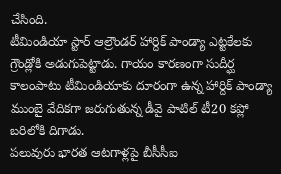చేసింది.
టీమిండియా స్టార్ ఆల్రౌండర్ హార్దిక్ పాండ్యా ఎట్టకేలకు గ్రౌండ్లోకి అడుగుపెట్టాడు. గాయం కారణంగా సుదీర్ఘ కాలంపాటు టీమిండియాకు దూరంగా ఉన్న హార్దిక్ పాండ్యా ముంబై వేదికగా జరుగుతున్న డీవై పాటిల్ టీ20 కప్లో బరిలోకి దిగాడు.
పలువురు భారత ఆటగాళ్లపై బీసీసీఐ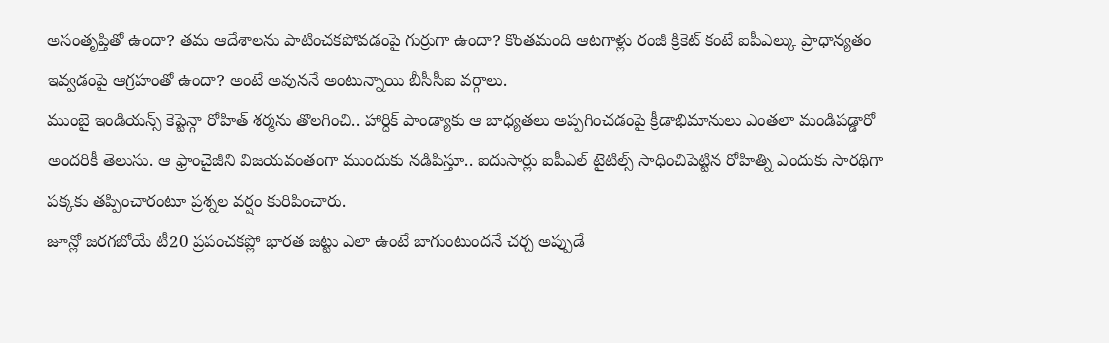అసంతృప్తితో ఉందా? తమ ఆదేశాలను పాటించకపోవడంపై గుర్రుగా ఉందా? కొంతమంది ఆటగాళ్లు రంజీ క్రికెట్ కంటే ఐపీఎల్కు ప్రాధాన్యతం ఇవ్వడంపై ఆగ్రహంతో ఉందా? అంటే అవుననే అంటున్నాయి బీసీసీఐ వర్గాలు.
ముంబై ఇండియన్స్ కెప్టెన్గా రోహిత్ శర్మను తొలగించి.. హార్దిక్ పాండ్యాకు ఆ బాధ్యతలు అప్పగించడంపై క్రీడాభిమానులు ఎంతలా మండిపడ్డారో అందరికీ తెలుసు. ఆ ఫ్రాంచైజీని విజయవంతంగా ముందుకు నడిపిస్తూ.. ఐదుసార్లు ఐపీఎల్ టైటిల్స్ సాధించిపెట్టిన రోహిత్ని ఎందుకు సారథిగా పక్కకు తప్పించారంటూ ప్రశ్నల వర్షం కురిపించారు.
జూన్లో జరగబోయే టీ20 ప్రపంచకప్లో భారత జట్టు ఎలా ఉంటే బాగుంటుందనే చర్చ అప్పుడే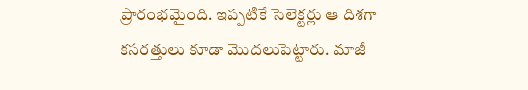ప్రారంభమైంది. ఇప్పటికే సెలెక్టర్లు ఆ దిశగా కసరత్తులు కూడా మొదలుపెట్టారు. మాజీ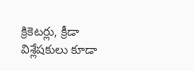క్రికెటర్లు, క్రీడా విశ్లేషకులు కూడా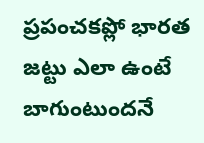ప్రపంచకప్లో భారత జట్టు ఎలా ఉంటే బాగుంటుందనే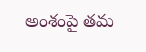అంశంపై తమ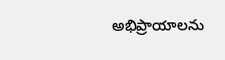అభిప్రాయాలను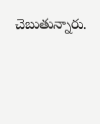చెబుతున్నారు.